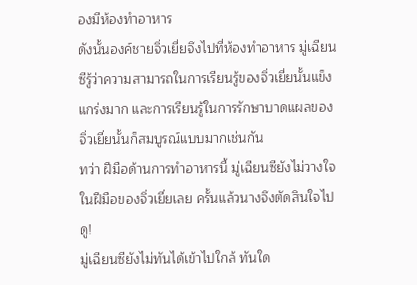องมีห้องทำอาหาร
ดังนั้นองค์ชายจิ่วเยี่ยจึงไปที่ห้องทำอาหาร มู่เฉียนซีรู้ว่าความสามารถในการเรียนรู้ของจิ่วเยี่ยนั้นแข็งแกร่งมาก และการเรียนรู้ในการรักษาบาดแผลของจิ่วเยี่ยนั้นก็สมบูรณ์แบบมากเช่นกัน
ทว่า ฝีมือด้านการทำอาหารนี้ มู่เฉียนซียังไม่วางใจในฝีมือของจิ่วเยี่ยเลย ครั้นแล้วนางจึงตัดสินใจไปดู!
มู่เฉียนซียังไม่ทันได้เข้าไปใกล้ ทันใด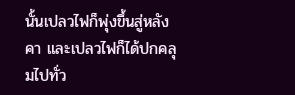นั้นเปลวไฟก็พุ่งขึ้นสู่หลังคา และเปลวไฟก็ได้ปกคลุมไปทั่ว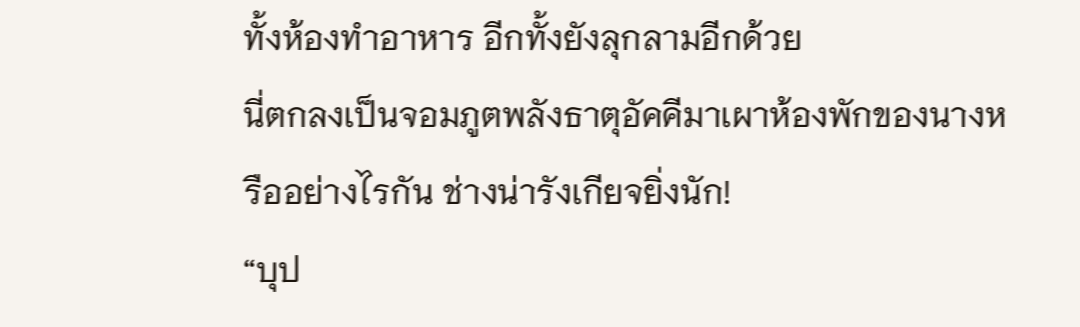ทั้งห้องทำอาหาร อีกทั้งยังลุกลามอีกด้วย
นี่ตกลงเป็นจอมภูตพลังธาตุอัคคีมาเผาห้องพักของนางหรืออย่างไรกัน ช่างน่ารังเกียจยิ่งนัก!
“บุป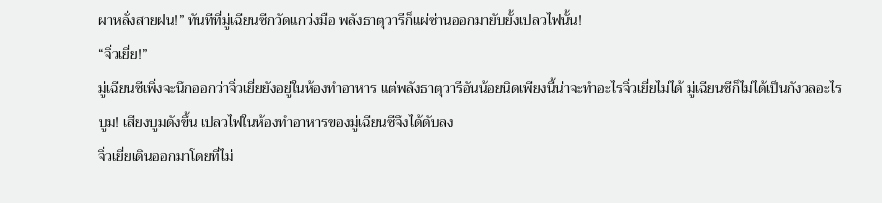ผาหลั่งสายฝน!” ทันทีที่มู่เฉียนซีกวัดแกว่งมือ พลังธาตุวารีก็แผ่ซ่านออกมายับยั้งเปลวไฟนั้น!
“จิ่วเยี่ย!”
มู่เฉียนซีเพิ่งจะนึกออกว่าจิ่วเยี่ยยังอยู่ในห้องทำอาหาร แต่พลังธาตุวารีอันน้อยนิดเพียงนี้น่าจะทำอะไรจิ่วเยี่ยไม่ได้ มู่เฉียนซีก็ไม่ได้เป็นกังวลอะไร
บูม! เสียงบูมดังขึ้น เปลวไฟในห้องทำอาหารของมู่เฉียนซีจึงได้ดับลง
จิ่วเยี่ยเดินออกมาโดยที่ไม่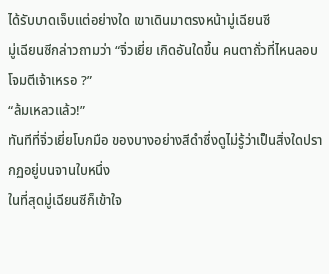ได้รับบาดเจ็บแต่อย่างใด เขาเดินมาตรงหน้ามู่เฉียนซี
มู่เฉียนซีกล่าวถามว่า “จิ่วเยี่ย เกิดอันใดขึ้น คนตาถั่วที่ไหนลอบโจมตีเจ้าเหรอ ?”
“ล้มเหลวแล้ว!”
ทันทีที่จิ่วเยี่ยโบกมือ ของบางอย่างสีดำซึ่งดูไม่รู้ว่าเป็นสิ่งใดปรากฏอยู่บนจานใบหนึ่ง
ในที่สุดมู่เฉียนซีก็เข้าใจ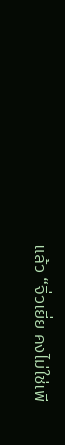แล้ว “จิ่วเยี่ย คงไม่ใช่เพี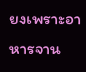ยงเพราะอาหารจาน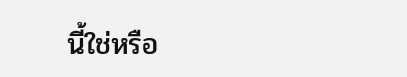นี้ใช่หรือ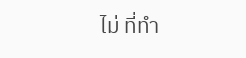ไม่ ที่ทำ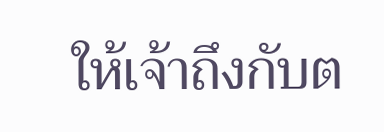ให้เจ้าถึงกับต